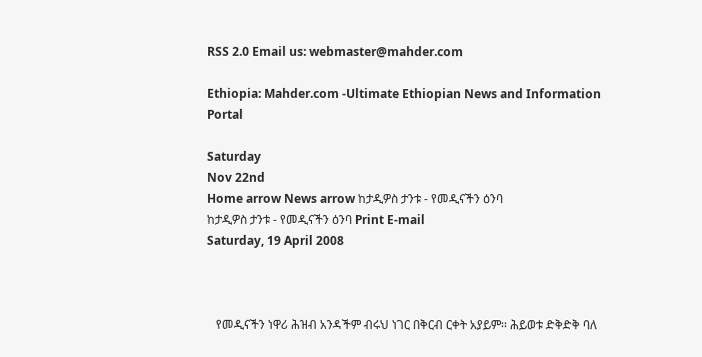RSS 2.0 Email us: webmaster@mahder.com

Ethiopia: Mahder.com -Ultimate Ethiopian News and Information Portal

Saturday
Nov 22nd
Home arrow News arrow ከታዲዎስ ታንቱ - የመዲናችን ዕንባ
ከታዲዎስ ታንቱ - የመዲናችን ዕንባ Print E-mail
Saturday, 19 April 2008



   የመዲናችን ነዋሪ ሕዝብ አንዳችም ብሩህ ነገር በቅርብ ርቀት አያይም፡፡ ሕይወቱ ድቅድቅ ባለ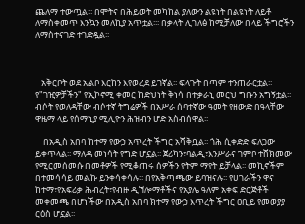ጨለማ ተውጧል፡፡ በሞትና በሕይወት መካከል ያለውን ልዩነት በልዩነት ለይቶ ለማስቀመጥ እንኳን መለኪያ አጥቷል፡፡፡ በቃላት ሊገለፅ ከሚቻለው በላይ ችግሮችን ለማስተናገድ ተገድዷል፡፡



   አቅርቦት ወደ አልቦ እርከን እየወረደ ይገኛል፡፡ ፍላጉት በጣም ተንጠራርቷል፡፡ የ"ገዢዎቻችን" የኢኮኖሚ ቀመር ከድህነት ቅነሳ በተቃራኒ መርህ ግቡን አግኝቷል፡፡ ብሶት የወለዳቸው ብሶተኛ ትግሬዎች በአሥራ ሰባተኛው ዓመት የዘውድ በዓላቸው ዋዜማ ላይ የሰማኒያ ሚሊዮን ሕዝብን ሆድ አስብሰዋል፡፡

    በአዲስ አበባ ከተማ የውኃ አጥረት ችግር አሻቅቧል፡፡ ጎሕ ሲቀድድ ፍለጋው ይቀጥላል፡፡ ማለዳ መነሳት የግድ ሆኗል፡፡ ጀሪካን፣ባልዲ፣እንሥራና ገምቦ ተሸክመው የሚርመሰመሱ በመቶዎች የሚቆጠሩ ሰዎችን የትም ማየት ይቻላል፡፡ መኪኖችም በተመሳሳይ መልኩ ይንቀሳቀሳሉ፡፡ በየአቅጣጫው ይባዝናሉ፡፡ የሀገራችን ዋና ከተማ፣የአፍሪቃ ሕብረት፣የብዙ ዲኘሎማቶችና የአያሌ ዓለም አቀፍ ድርጅቶች መቀመጫ በሆነችው በአዲስ አበባ ክተማ የውኃ እጥረት ችግር ዐቢይ የመወያያ ርዕስ ሆኗል፡፡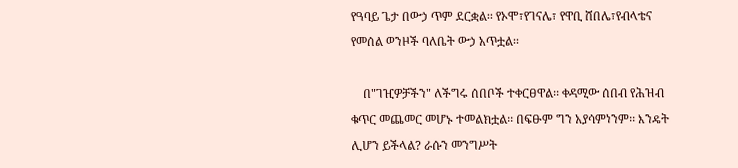የዓባይ ጌታ በውኃ ጥም ደርቋል፡፡ የኦሞ፣የገናሌ፣ የዋቢ ሸበሌ፣የብላቴና የመሰል ወንዞች ባለቤት ውኃ አጥቷል፡፡

    በ"ገዢዎቻችን" ለችግሩ ሰበቦች ተቀርፀዋል፡፡ ቀዳሚው ሰበብ የሕዝብ ቁጥር መጨመር መሆኑ ተመልክቷል፡፡ በፍፁም ግን አያሳምነንም፡፡ እንዴት ሊሆን ይችላል? ራሱን መንግሥት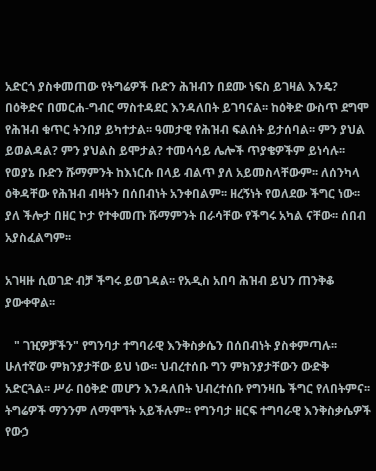አድርጎ ያስቀመጠው የትግሬዎች ቡድን ሕዝብን በደሙ ነፍስ ይገዛል እንዴ? በዕቅድና በመርሐ-ግብር ማስተዳደር እንዳለበት ይገባናል፡፡ ከዕቅድ ውስጥ ደግሞ የሕዝብ ቁጥር ትንበያ ይካተታል፡፡ ዓመታዊ የሕዝብ ፍልሰት ይታሰባል፡፡ ምን ያህል ይወልዳል? ምን ያህልስ ይሞታል? ተመሳሳይ ሌሎች ጥያቄዎችም ይነሳሉ፡፡ የወያኔ ቡድን ሹማምንት ከእነርሱ በላይ ብልጥ ያለ አይመስላቸውም፡፡ ለሰንካላ ዕቅዳቸው የሕዝብ ብዛትን በሰበብነት አንቀበልም፡፡ ዘረኝነት የወለደው ችግር ነው፡፡ ያለ ችሎታ በዘር ኮታ የተቀመጡ ሹማምንት በራሳቸው የችግሩ አካል ናቸው፡፡ ሰበብ አያስፈልግም፡፡

አገዛዙ ሲወገድ ብቻ ችግሩ ይወገዳል፡፡ የአዲስ አበባ ሕዝብ ይህን ጠንቅቆ ያውቀዋል፡፡

   " ገዢዎቻችን" የግንባታ ተግባራዊ እንቅስቃሴን በሰበብነት ያስቀምጣሉ፡፡ ሁለተኛው ምክንያታቸው ይህ ነው፡፡ ህብረተሰቡ ግን ምክንያታቸውን ውድቅ አድርጓል፡፡ ሥራ በዕቅድ መሆን እንዳለበት ህብረተሰቡ የግንዛቤ ችግር የለበትምና፡፡ ትግሬዎች ማንንም ለማሞኘት አይችሉም፡፡ የግንባታ ዘርፍ ተግባራዊ እንቅስቃሴዎች የውኃ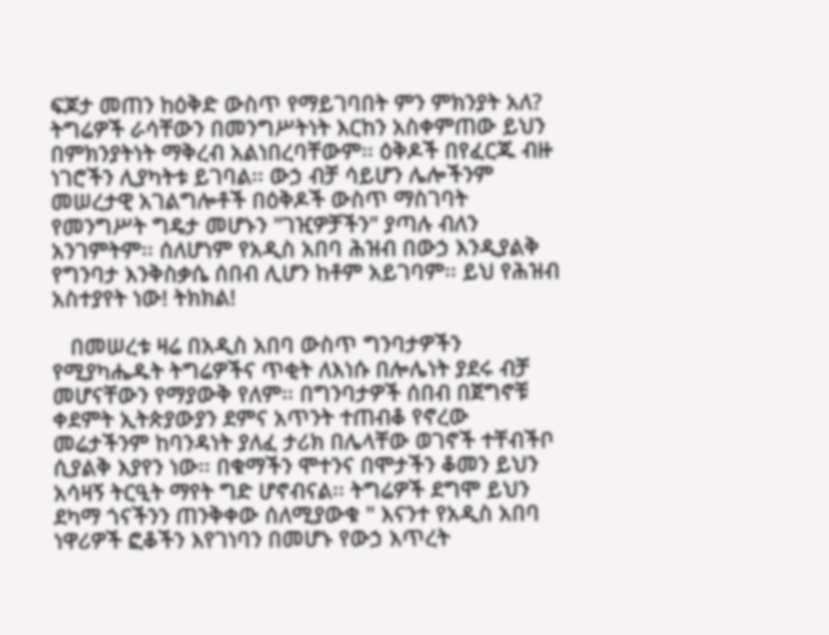ፍጆታ መጠን ከዕቅድ ውስጥ የማይገባበት ምን ምክንያት አለ? ትግሬዎች ራሳቸውን በመንግሥትነት እርከን አስቀምጠው ይህን በምክንያትነት ማቅረብ አልነበረባቸውም፡፡ ዕቅዶች በየፈርጁ ብዙ ነገሮችን ሊያካትቱ ይገባል፡፡ ውኃ ብቻ ሳይሆን ሌሎችንም መሠረታዊ አገልግሎቶች በዕቅዶች ውስጥ ማስገባት የመንግሥት ግዴታ መሆኑን "ገዢዎቻችን" ያጣሉ ብለን አንገምትም፡፡ ሰለሆነም የአዲስ አበባ ሕዝብ በውኃ እንዲያልቅ የግንባታ እንቅስቃሴ ሰበብ ሊሆን ከቶም አይገባም፡፡ ይህ የሕዝብ አስተያየት ነው! ትክክል!

   በመሠረቱ ዛሬ በአዲስ አበባ ውስጥ ግንባታዎችን የሚያካሔዱት ትግሬዎችና ጥቂት ለእነሱ በሎሌነት ያደሩ ብቻ መሆናቸውን የማያውቅ የለም፡፡ በግንባታዎች ሰበብ በጀግኖቹ ቀደምት ኢትጵያውያን ደምና አጥንት ተጠብቆ የኖረው መሬታችንም ከባንዳነት ያለፈ ታሪክ በሌላቸው ወገኖች ተቸብችቦ ሲያልቅ እያየን ነው፡፡ በቁማችን ሞተንና በሞታችን ቆመን ይህን አሳዛኝ ትርዒት ማየት ግድ ሆኖብናል፡፡ ትግሬዎች ደግሞ ይህን ደካማ ጎናችንን ጠንቅቀው ሰለሚያውቁ " እናንተ የአዲስ አበባ ነዋሪዎች ፎቆችን እየገነባን በመሆኑ የውኃ እጥረት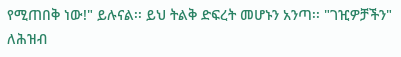የሚጠበቅ ነው!" ይሉናል፡፡ ይህ ትልቅ ድፍረት መሆኑን አንጣ፡፡ "ገዢዎቻችን"  ለሕዝብ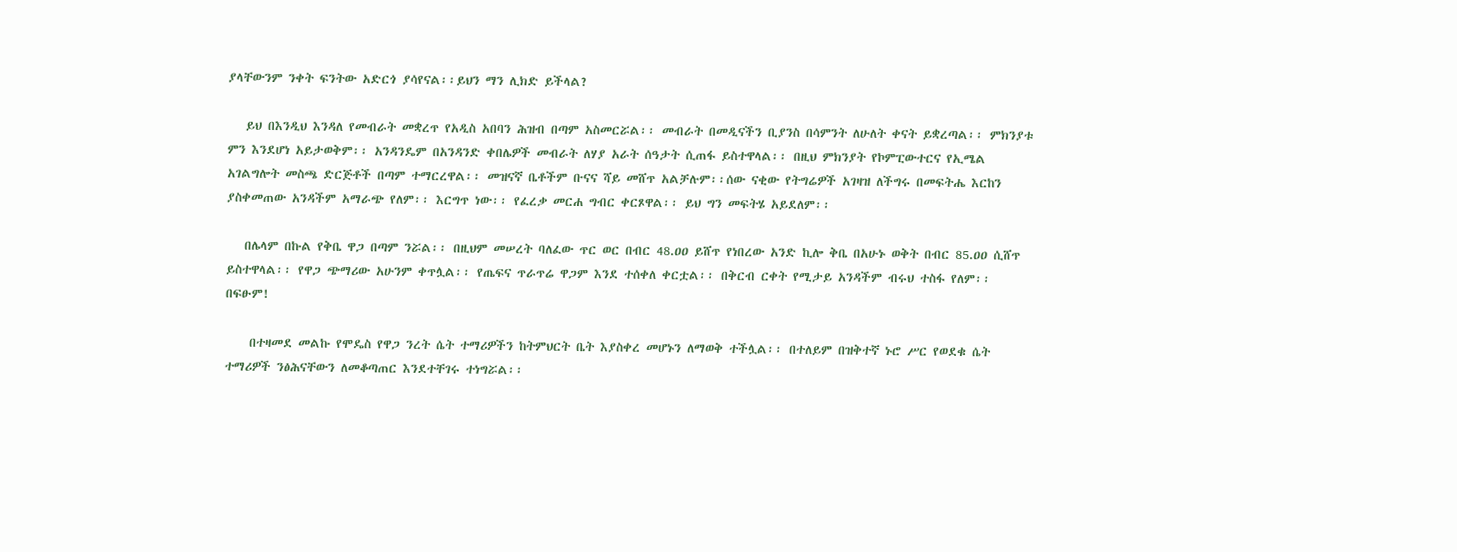ያላቸውንም ንቀት ፍንትው አድርጎ ያሳየናል፡፡ይህን ማን ሊክድ ይችላል?

   ይህ በእንዲህ እንዳለ የመብራት መቋረጥ የአዲስ አበባን ሕዝብ በጣም አስመርሯል፡፡ መብራት በመዲናችን ቢያንስ በሳምንት ለሁለት ቀናት ይቋረጣል፡፡ ምክንያቱ ምን እንደሆነ አይታወቅም፡፡ አንዳንዴም በአንዳንድ ቀበሌዎች መብራት ለሃያ አራት ሰዓታት ሲጠፋ ይስተዋላል፡፡ በዚህ ምክንያት የኮምፒውተርና የኢሜል አገልግሎት መስጫ ድርጅቶች በጣም ተማርረዋል፡፡ መዝናኛ ቤቶችም ቡናና ሻይ መሸጥ አልቻሉም፡፡ሰው ናቂው የትግሬዎች አገዛዝ ለችግሩ በመፍትሔ እርከን ያስቀመጠው አንዳችም አማራጭ የለም፡፡ እርግጥ ነው፡፡ የፈረቃ መርሐ ግብር ቀርጾዋል፡፡ ይህ ግን መፍትሄ አይደለም፡፡

   በሌላም በኩል የቅቤ ዋጋ በጣም ንሯል፡፡ በዚህም መሠረት ባለፈው ጥር ወር በብር 48.ዐዐ ይሸጥ የነበረው አንድ ኪሎ ቅቤ በአሁኑ ወቅት በብር 85.ዐዐ ሲሸጥ ይስተዋላል፡፡ የዋጋ ጭማሪው አሁንም ቀጥሏል፡፡ የጤፍና ጥራጥሬ ዋጋም እንደ ተሰቀለ ቀርቷል፡፡ በቅርብ ርቀት የሚታይ አንዳችም ብሩህ ተስፋ የለም፡፡ በፍፁም!

    በተዛመደ መልኩ የሞዴስ የዋጋ ንረት ሴት ተማሪዎችን ከትምህርት ቤት እያስቀረ መሆኑን ለማወቅ ተችሏል፡፡ በተለይም በዝቅተኛ ኑሮ ሥር የወደቁ ሴት ተማሪዎች ንፅሕናቸውን ለመቆጣጠር እንደተቸገሩ ተነግሯል፡፡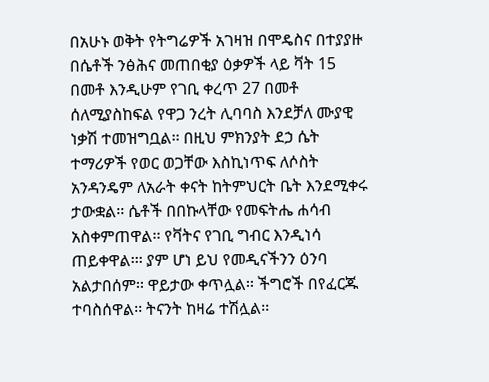በአሁኑ ወቅት የትግሬዎች አገዛዝ በሞዴስና በተያያዙ በሴቶች ንፅሕና መጠበቂያ ዕቃዎች ላይ ቫት 15 በመቶ እንዲሁም የገቢ ቀረጥ 27 በመቶ ሰለሚያስከፍል የዋጋ ንረት ሊባባስ እንደቻለ ሙያዊ ነቃሽ ተመዝግቧል፡፡ በዚህ ምክንያት ደኃ ሴት ተማሪዎች የወር ወጋቸው እስኪነጥፍ ለሶስት አንዳንዴም ለአራት ቀናት ከትምህርት ቤት እንደሚቀሩ ታውቋል፡፡ ሴቶች በበኩላቸው የመፍትሔ ሐሳብ አስቀምጠዋል፡፡ የቫትና የገቢ ግብር እንዲነሳ ጠይቀዋል፡፡፡ ያም ሆነ ይህ የመዲናችንን ዕንባ አልታበሰም፡፡ ዋይታው ቀጥሏል፡፡ ችግሮች በየፈርጁ ተባስሰዋል፡፡ ትናንት ከዛሬ ተሽሏል፡፡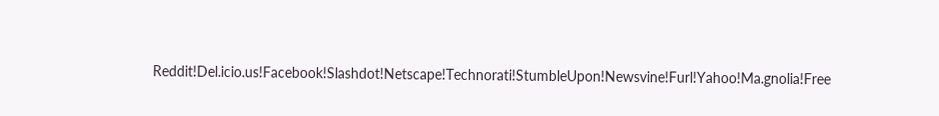Reddit!Del.icio.us!Facebook!Slashdot!Netscape!Technorati!StumbleUpon!Newsvine!Furl!Yahoo!Ma.gnolia!Free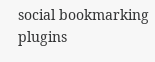social bookmarking plugins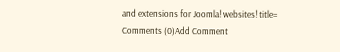and extensions for Joomla! websites! title=
Comments (0)Add Comment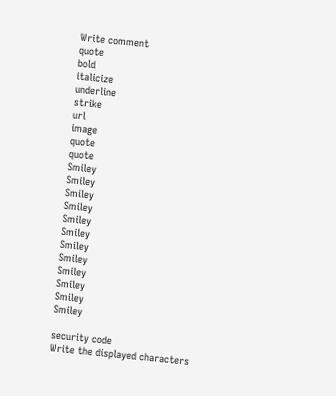Write comment
quote
bold
italicize
underline
strike
url
image
quote
quote
Smiley
Smiley
Smiley
Smiley
Smiley
Smiley
Smiley
Smiley
Smiley
Smiley
Smiley
Smiley

security code
Write the displayed characters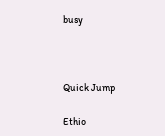busy



Quick Jump

Ethio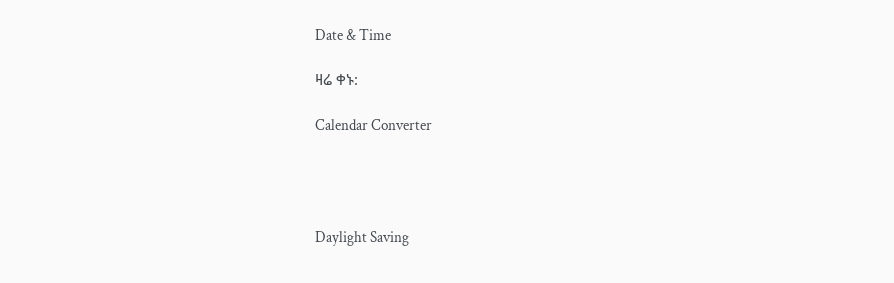Date & Time

ዛሬ ቀኑ:

Calendar Converter




Daylight Saving